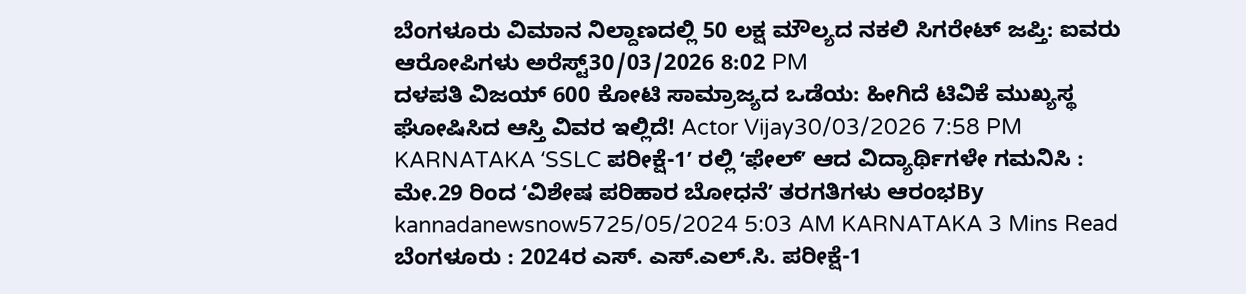ಬೆಂಗಳೂರು ವಿಮಾನ ನಿಲ್ದಾಣದಲ್ಲಿ 50 ಲಕ್ಷ ಮೌಲ್ಯದ ನಕಲಿ ಸಿಗರೇಟ್ ಜಪ್ತಿ: ಐವರು ಆರೋಪಿಗಳು ಅರೆಸ್ಟ್30/03/2026 8:02 PM
ದಳಪತಿ ವಿಜಯ್ 600 ಕೋಟಿ ಸಾಮ್ರಾಜ್ಯದ ಒಡೆಯ: ಹೀಗಿದೆ ಟಿವಿಕೆ ಮುಖ್ಯಸ್ಥ ಘೋಷಿಸಿದ ಆಸ್ತಿ ವಿವರ ಇಲ್ಲಿದೆ! Actor Vijay30/03/2026 7:58 PM
KARNATAKA ʻSSLC ಪರೀಕ್ಷೆ-1ʼ ರಲ್ಲಿ ʻಫೇಲ್ʼ ಆದ ವಿದ್ಯಾರ್ಥಿಗಳೇ ಗಮನಿಸಿ : ಮೇ.29 ರಿಂದ ʻವಿಶೇಷ ಪರಿಹಾರ ಬೋಧನೆʼ ತರಗತಿಗಳು ಆರಂಭBy kannadanewsnow5725/05/2024 5:03 AM KARNATAKA 3 Mins Read ಬೆಂಗಳೂರು : 2024ರ ಎಸ್. ಎಸ್.ಎಲ್.ಸಿ. ಪರೀಕ್ಷೆ-1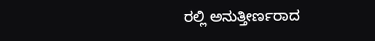ರಲ್ಲಿ ಅನುತ್ತೀರ್ಣರಾದ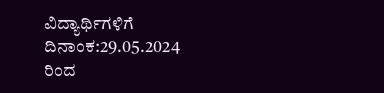ವಿದ್ಯಾರ್ಥಿಗಳಿಗೆ ದಿನಾಂಕ:29.05.2024 ರಿಂದ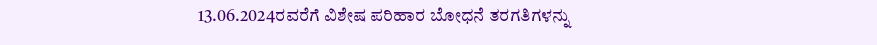13.06.2024ರವರೆಗೆ ವಿಶೇಷ ಪರಿಹಾರ ಬೋಧನೆ ತರಗತಿಗಳನ್ನು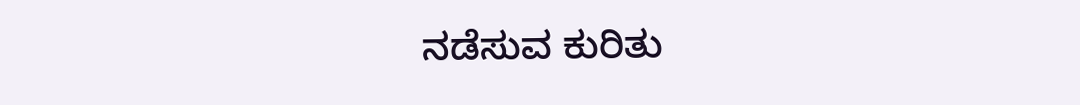ನಡೆಸುವ ಕುರಿತು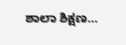ಶಾಲಾ ಶಿಕ್ಷಣ…